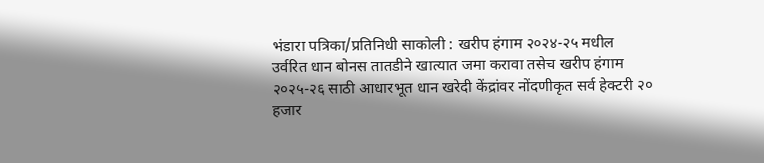भंडारा पत्रिका/प्रतिनिधी साकोली : खरीप हंगाम २०२४-२५ मधील उर्वरित धान बोनस तातडीने खात्यात जमा करावा तसेच खरीप हंगाम २०२५-२६ साठी आधारभूत धान खरेदी केंद्रांवर नोंदणीकृत सर्व हेक्टरी २० हजार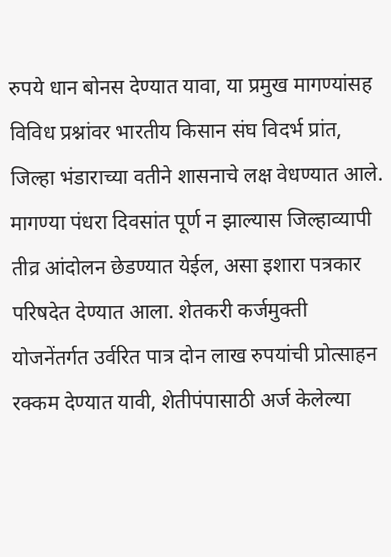रुपये धान बोनस देण्यात यावा, या प्रमुख मागण्यांसह विविध प्रश्नांवर भारतीय किसान संघ विदर्भ प्रांत, जिल्हा भंडाराच्या वतीने शासनाचे लक्ष वेधण्यात आले. मागण्या पंधरा दिवसांत पूर्ण न झाल्यास जिल्हाव्यापी तीव्र आंदोलन छेडण्यात येईल, असा इशारा पत्रकार परिषदेत देण्यात आला. शेतकरी कर्जमुक्ती योजनेंतर्गत उर्वरित पात्र दोन लाख रुपयांची प्रोत्साहन रक्कम देण्यात यावी, शेतीपंपासाठी अर्ज केलेल्या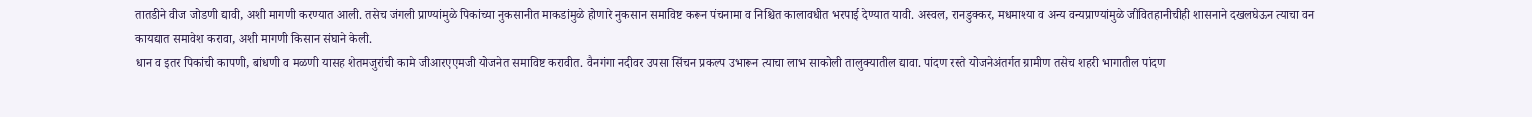तातडीने वीज जोडणी द्यावी, अशी मागणी करण्यात आली. तसेच जंगली प्राण्यांमुळे पिकांच्या नुकसानीत माकडांमुळे होणारे नुकसान समाविष्ट करून पंचनामा व निश्चित कालावधीत भरपाई देण्यात यावी. अस्वल, रानडुक्कर, मधमाश्या व अन्य वन्यप्राण्यांमुळे जीवितहानीचीही शासनाने दखलघेऊन त्याचा वन कायद्यात समावेश करावा, अशी मागणी किसान संघाने केली.
धान व इतर पिकांची कापणी, बांधणी व मळणी यासह शेतमजुरांची कामे जीआरएएमजी योजनेत समाविष्ट करावीत. वैनगंगा नदीवर उपसा सिंचन प्रकल्प उभारून त्याचा लाभ साकोली तालुक्यातील द्यावा. पांदण रस्ते योजनेअंतर्गत ग्रामीण तसेच शहरी भागातील पांदण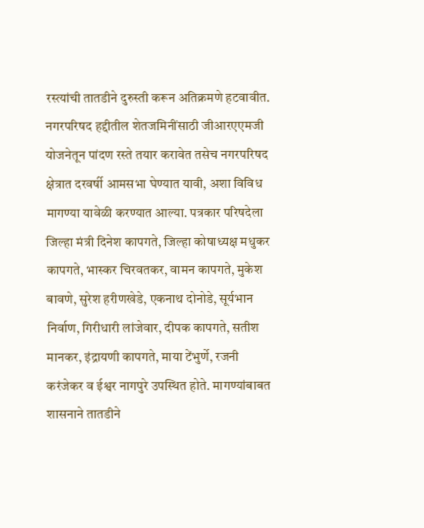रस्त्यांची तातडीने दुरुस्ती करून अतिक्रमणे हटवावीत. नगरपरिषद हद्दीतील शेतजमिनींसाठी जीआरएएमजी योजनेतून पांदण रस्ते तयार करावेत तसेच नगरपरिषद क्षेत्रात दरवर्षी आमसभा घेण्यात यावी, अशा विविध मागण्या यावेळी करण्यात आल्या. पत्रकार परिषदेला जिल्हा मंत्री दिनेश कापगते, जिल्हा कोषाध्यक्ष मधुकर कापगते, भास्कर चिरवतकर, वामन कापगते, मुकेश बावणे, सुरेश हरीणखेडे, एकनाथ दोनोडे, सूर्यभान निर्वाण, गिरीधारी लांजेवार, दीपक कापगते, सतीश मानकर, इंद्रायणी कापगते, माया टेंभुर्णे, रजनी करंजेकर व ईश्वर नागपुरे उपस्थित होते. मागण्यांबाबत शासनाने तातडीने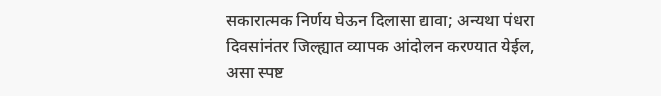सकारात्मक निर्णय घेऊन दिलासा द्यावा; अन्यथा पंधरा दिवसांनंतर जिल्ह्यात व्यापक आंदोलन करण्यात येईल, असा स्पष्ट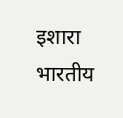इशारा भारतीय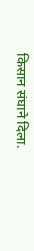किसान संघाने दिला.